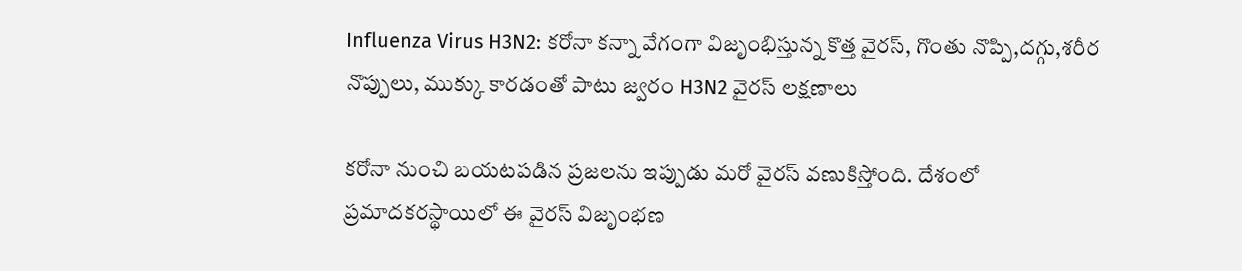Influenza Virus H3N2: కరోనా కన్నా వేగంగా విజృంభిస్తున్న కొత్త వైరస్, గొంతు నొప్పి,దగ్గు,శరీర నొప్పులు, ముక్కు కారడంతో పాటు జ్వరం H3N2 వైరస్‌ లక్షణాలు

కరోనా నుంచి బయటపడిన ప్రజలను ఇప్పుడు మరో వైరస్ వణుకిస్తోంది. దేశంలో ప్రమాదకరస్థాయిలో ఈ వైరస్ విజృంభణ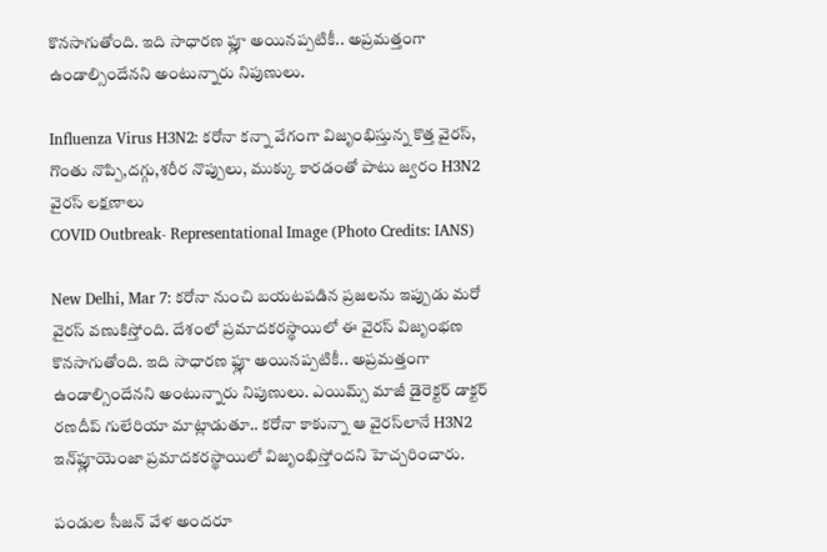కొనసాగుతోంది. ఇది సాధారణ ఫ్లూ అయినప్పటికీ.. అప్రమత్తంగా ఉండాల్సిందేనని అంటున్నారు నిపుణులు.

Influenza Virus H3N2: కరోనా కన్నా వేగంగా విజృంభిస్తున్న కొత్త వైరస్, గొంతు నొప్పి,దగ్గు,శరీర నొప్పులు, ముక్కు కారడంతో పాటు జ్వరం H3N2 వైరస్‌ లక్షణాలు
COVID Outbreak- Representational Image (Photo Credits: IANS)

New Delhi, Mar 7: కరోనా నుంచి బయటపడిన ప్రజలను ఇప్పుడు మరో వైరస్ వణుకిస్తోంది. దేశంలో ప్రమాదకరస్థాయిలో ఈ వైరస్ విజృంభణ కొనసాగుతోంది. ఇది సాధారణ ఫ్లూ అయినప్పటికీ.. అప్రమత్తంగా ఉండాల్సిందేనని అంటున్నారు నిపుణులు. ఎయిమ్స్‌ మాజీ డైరెక్టర్‌ డాక్టర్‌ రణదీప్‌ గులేరియా మాట్లాడుతూ.. కరోనా కాకున్నా ఆ వైరస్‌లానే H3N2 ఇన్‌ఫ్లూయెంజా ప్రమాదకరస్థాయిలో విజృంభిస్తోందని హెచ్చరించారు.

పండుల సీజన్‌ వేళ అందరూ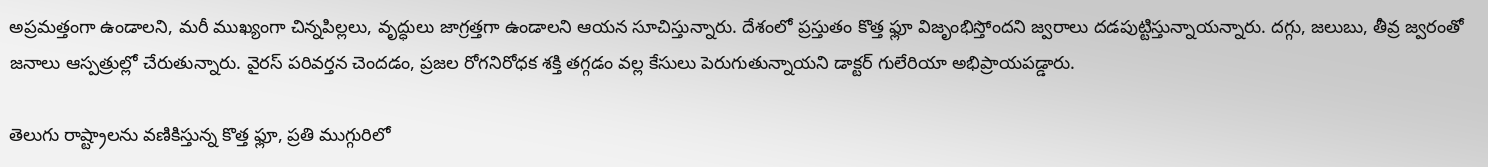అప్రమత్తంగా ఉండాలని, మరీ ముఖ్యంగా చిన్నపిల్లలు, వృద్ధులు జాగ్రత్తగా ఉండాలని ఆయన సూచిస్తున్నారు. దేశంలో ప్రస్తుతం కొత్త ఫ్లూ విజృంభిస్తోందని జ్వరాలు దడపుట్టిస్తున్నాయన్నారు. దగ్గు, జలుబు, తీవ్ర జ్వరంతో జనాలు ఆస్పత్రుల్లో చేరుతున్నారు. వైరస్ పరివర్తన చెందడం, ప్రజల రోగనిరోధక శక్తి తగ్గడం వల్ల కేసులు పెరుగుతున్నాయని డాక్టర్‌ గులేరియా అభిప్రాయపడ్డారు.

తెలుగు రాష్ట్రాలను వణికిస్తున్న కొత్త ఫ్లూ, ప్రతి ముగ్గురిలో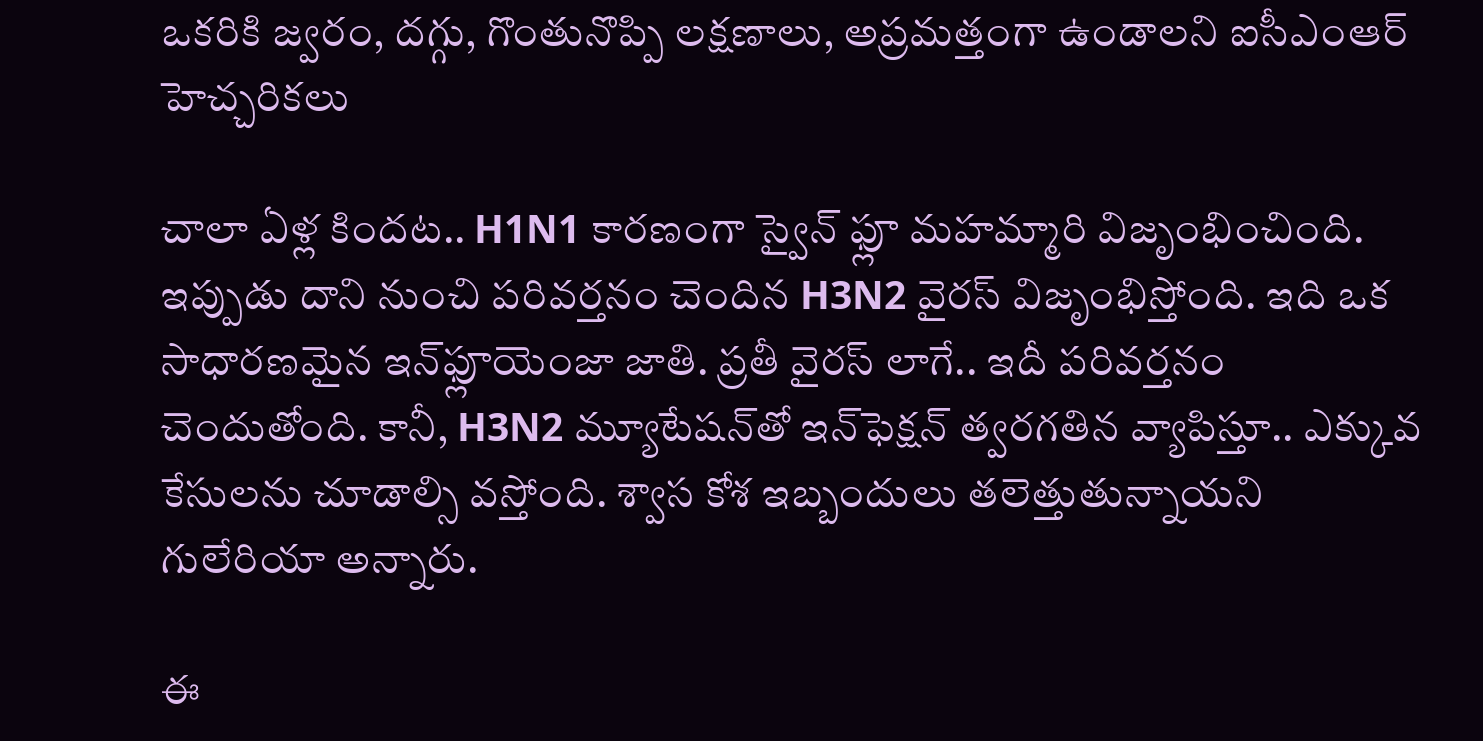ఒకరికి జ్వరం, దగ్గు, గొంతునొప్పి లక్షణాలు, అప్రమత్తంగా ఉండాలని ఐసీఎంఆర్‌ హెచ్చరికలు

చాలా ఏళ్ల కిందట.. H1N1 కారణంగా స్వైన్‌ ఫ్లూ మహమ్మారి విజృంభించింది. ఇప్పుడు దాని నుంచి పరివర్తనం చెందిన H3N2 వైరస్‌ విజృంభిస్తోంది. ఇది ఒక సాధారణమైన ఇన్‌ఫ్లూయెంజా జాతి. ప్రతీ వైరస్‌ లాగే.. ఇదీ పరివర్తనం చెందుతోంది. కానీ, H3N2 మ్యూటేషన్‌తో ఇన్‌ఫెక్షన్‌ త్వరగతిన వ్యాపిస్తూ.. ఎక్కువ కేసులను చూడాల్సి వస్తోంది. శ్వాస కోశ ఇబ్బందులు తలెత్తుతున్నాయని గులేరియా అన్నారు.

ఈ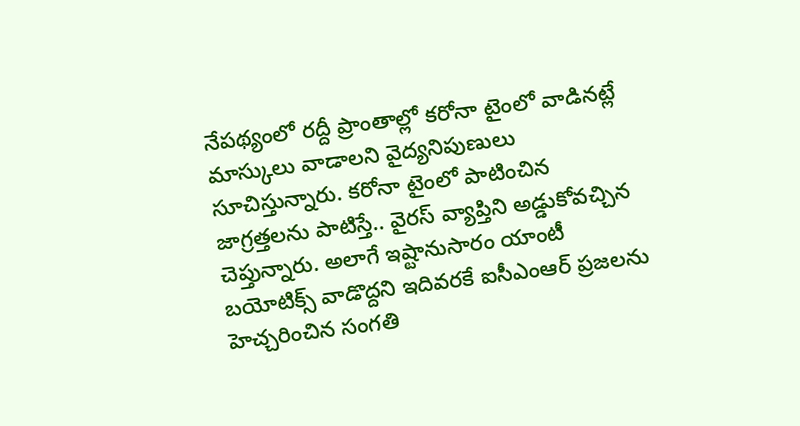నేపథ్యంలో రద్దీ ప్రాంతాల్లో కరోనా టైంలో వాడినట్లే మాస్కులు వాడాలని వైద్యనిపుణులు సూచిస్తున్నారు. కరోనా టైంలో పాటించిన జాగ్రత్తలను పాటిస్తే.. వైరస్‌ వ్యాప్తిని అడ్డుకోవచ్చిన చెప్తున్నారు. అలాగే ఇష్టానుసారం యాంటీ బయోటిక్స్‌ వాడొద్దని ఇదివరకే ఐసీఎంఆర్‌ ప్రజలను హెచ్చరించిన సంగతి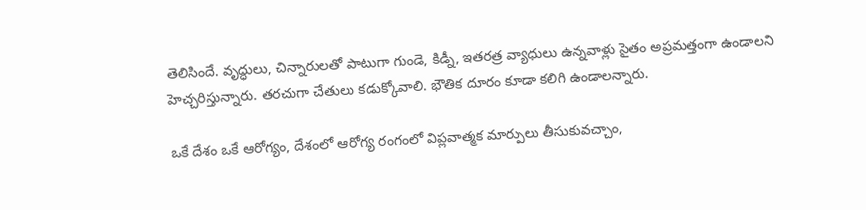తెలిసిందే. వృద్ధులు, చిన్నారులతో పాటుగా గుండె, కిడ్నీ, ఇతరత్ర వ్యాధులు ఉన్నవాళ్లు సైతం అప్రమత్తంగా ఉండాలని హెచ్చరిస్తున్నారు. తరచుగా చేతులు కడుక్కోవాలి. భౌతిక దూరం కూడా కలిగి ఉండాలన్నారు.

ఒకే దేశం ఒకే ఆరోగ్యం, దేశంలో ఆరోగ్య రంగంలో విప్లవాత్మక మార్పులు తీసుకువచ్చాం,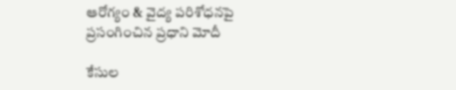ఆరోగ్యం & వైద్య పరిశోధనపై ప్రసంగించిన ప్రధాని మోదీ

కేసుల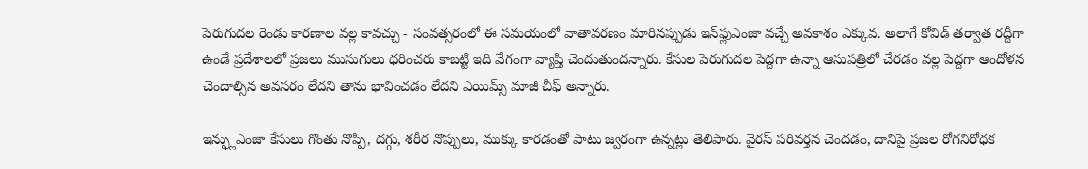పెరుగుదల రెండు కారణాల వల్ల కావచ్చు - సంవత్సరంలో ఈ సమయంలో వాతావరణం మారినప్పుడు ఇన్‌ఫ్లుఎంజా వచ్చే అవకాశం ఎక్కువ. అలాగే కోవిడ్ తర్వాత రద్దీగా ఉండే ప్రదేశాలలో ప్రజలు ముసుగులు ధరించరు కాబట్టి ఇది వేగంగా వ్యాప్తి చెందుతుందన్నారు. కేసుల పెరుగుదల పెద్దగా ఉన్నా ఆసుపత్రిలో చేరడం వల్ల పెద్దగా ఆందోళన చెందాల్సిన అవసరం లేదని తాను భావించడం లేదని ఎయిమ్స్ మాజీ చీఫ్ అన్నారు.

ఇన్ఫ్లుఎంజా కేసులు గొంతు నొప్పి, దగ్గు, శరీర నొప్పులు, ముక్కు కారడంతో పాటు జ్వరంగా ఉన్నట్లు తెలిపారు. వైరస్ పరివర్తన చెందడం, దానిపై ప్రజల రోగనిరోధక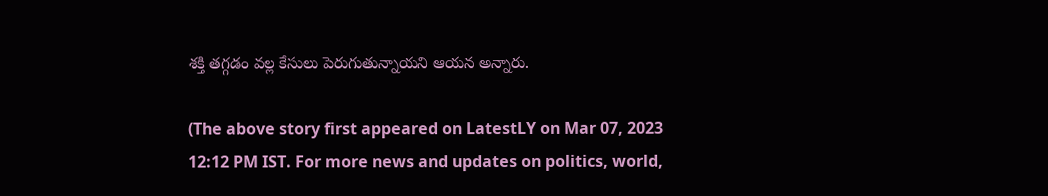శక్తి తగ్గడం వల్ల కేసులు పెరుగుతున్నాయని ఆయన అన్నారు.

(The above story first appeared on LatestLY on Mar 07, 2023 12:12 PM IST. For more news and updates on politics, world,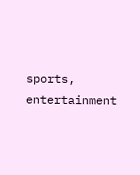sports, entertainment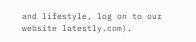and lifestyle, log on to our website latestly.com).